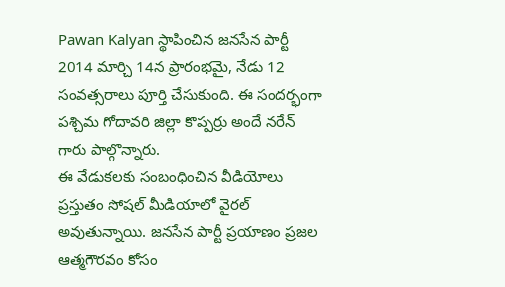Pawan Kalyan స్థాపించిన జనసేన పార్టీ 2014 మార్చి 14న ప్రారంభమై, నేడు 12 సంవత్సరాలు పూర్తి చేసుకుంది. ఈ సందర్భంగా పశ్చిమ గోదావరి జిల్లా కొప్పర్రు అందే నరేన్ గారు పాల్గొన్నారు.
ఈ వేడుకలకు సంబంధించిన వీడియోలు ప్రస్తుతం సోషల్ మీడియాలో వైరల్ అవుతున్నాయి. జనసేన పార్టీ ప్రయాణం ప్రజల ఆత్మగౌరవం కోసం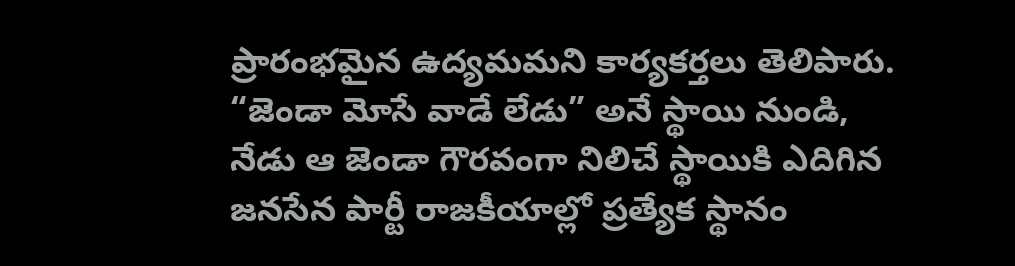ప్రారంభమైన ఉద్యమమని కార్యకర్తలు తెలిపారు.
“జెండా మోసే వాడే లేడు” అనే స్థాయి నుండి, నేడు ఆ జెండా గౌరవంగా నిలిచే స్థాయికి ఎదిగిన జనసేన పార్టీ రాజకీయాల్లో ప్రత్యేక స్థానం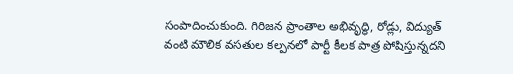సంపాదించుకుంది. గిరిజన ప్రాంతాల అభివృద్ధి, రోడ్లు, విద్యుత్ వంటి మౌలిక వసతుల కల్పనలో పార్టీ కీలక పాత్ర పోషిస్తున్నదని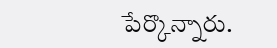పేర్కొన్నారు.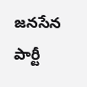జనసేన పార్టీ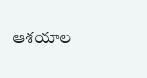ఆశయాల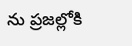ను ప్రజల్లోకి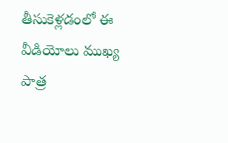తీసుకెళ్లడంలో ఈ వీడియోలు ముఖ్య పాత్ర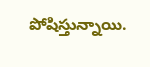పోషిస్తున్నాయి.